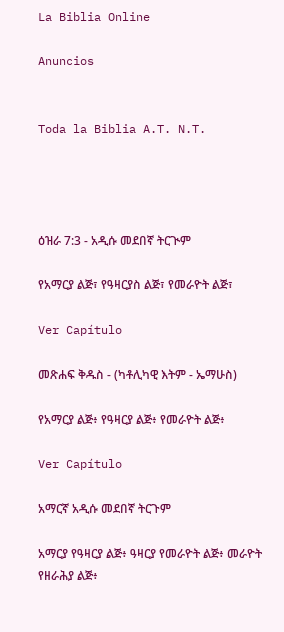La Biblia Online

Anuncios


Toda la Biblia A.T. N.T.




ዕዝራ 7:3 - አዲሱ መደበኛ ትርጒም

የአማርያ ልጅ፣ የዓዛርያስ ልጅ፣ የመራዮት ልጅ፣

Ver Capítulo

መጽሐፍ ቅዱስ - (ካቶሊካዊ እትም - ኤማሁስ)

የአማርያ ልጅ፥ የዓዛርያ ልጅ፥ የመራዮት ልጅ፥

Ver Capítulo

አማርኛ አዲሱ መደበኛ ትርጉም

አማርያ የዓዛርያ ልጅ፥ ዓዛርያ የመራዮት ልጅ፥ መራዮት የዘራሕያ ልጅ፥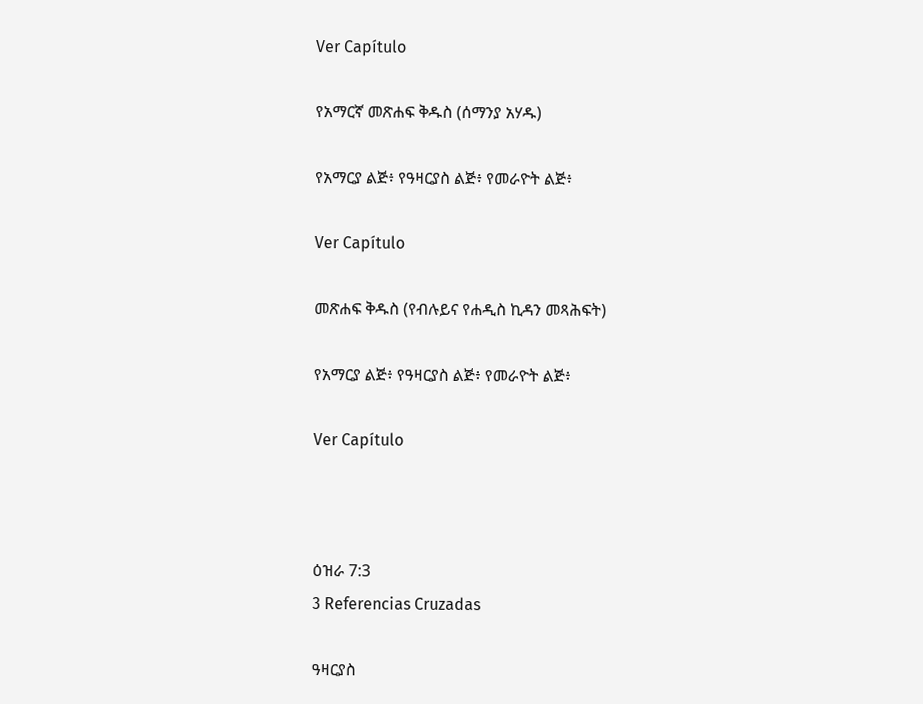Ver Capítulo

የአማርኛ መጽሐፍ ቅዱስ (ሰማንያ አሃዱ)

የአማርያ ልጅ፥ የዓዛርያስ ልጅ፥ የመራዮት ልጅ፥

Ver Capítulo

መጽሐፍ ቅዱስ (የብሉይና የሐዲስ ኪዳን መጻሕፍት)

የአማርያ ልጅ፥ የዓዛርያስ ልጅ፥ የመራዮት ልጅ፥

Ver Capítulo



ዕዝራ 7:3
3 Referencias Cruzadas

ዓዛርያስ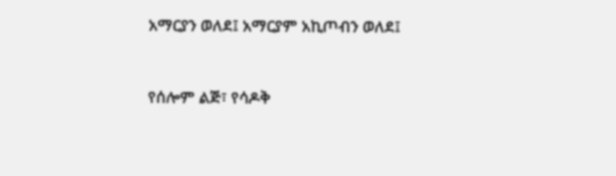አማርያን ወለደ፤ አማርያም አኪጦብን ወለደ፤


የሰሎም ልጅ፣ የሳዶቅ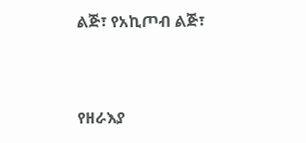ልጅ፣ የአኪጦብ ልጅ፣


የዘራእያ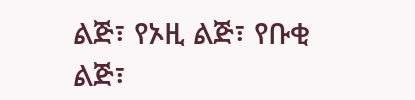ልጅ፣ የኦዚ ልጅ፣ የቡቂ ልጅ፣